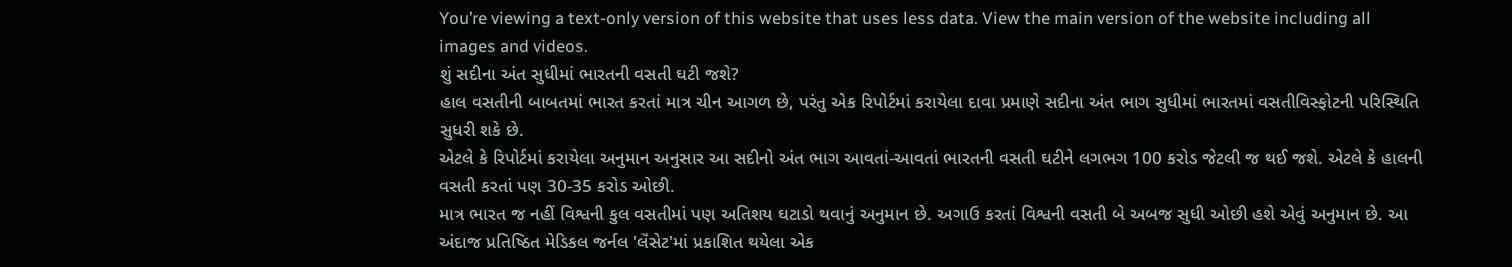You’re viewing a text-only version of this website that uses less data. View the main version of the website including all images and videos.
શું સદીના અંત સુધીમાં ભારતની વસતી ઘટી જશે?
હાલ વસતીની બાબતમાં ભારત કરતાં માત્ર ચીન આગળ છે, પરંતુ એક રિપોર્ટમાં કરાયેલા દાવા પ્રમાણે સદીના અંત ભાગ સુધીમાં ભારતમાં વસતીવિસ્ફોટની પરિસ્થિતિ સુધરી શકે છે.
એટલે કે રિપોર્ટમાં કરાયેલા અનુમાન અનુસાર આ સદીનો અંત ભાગ આવતાં-આવતાં ભારતની વસતી ઘટીને લગભગ 100 કરોડ જેટલી જ થઈ જશે. એટલે કે હાલની વસતી કરતાં પણ 30-35 કરોડ ઓછી.
માત્ર ભારત જ નહીં વિશ્વની કુલ વસતીમાં પણ અતિશય ઘટાડો થવાનું અનુમાન છે. અગાઉ કરતાં વિશ્વની વસતી બે અબજ સુધી ઓછી હશે એવું અનુમાન છે. આ અંદાજ પ્રતિષ્ઠિત મેડિકલ જર્નલ 'લૅંસેટ'માં પ્રકાશિત થયેલા એક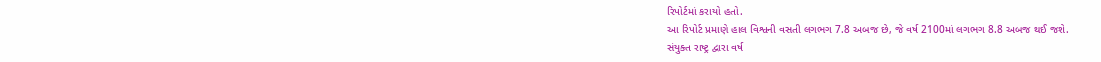રિપોર્ટમાં કરાયો હતો.
આ રિપોર્ટ પ્રમાણે હાલ વિશ્વની વસતી લગભગ 7.8 અબજ છે, જે વર્ષ 2100માં લગભગ 8.8 અબજ થઈ જશે.
સંયુક્ત રાષ્ટ્ર દ્વારા વર્ષ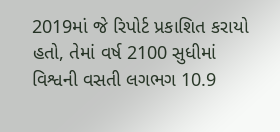2019માં જે રિપોર્ટ પ્રકાશિત કરાયો હતો, તેમાં વર્ષ 2100 સુધીમાં વિશ્વની વસતી લગભગ 10.9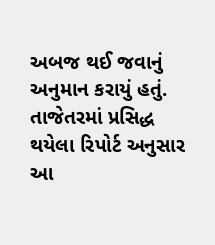અબજ થઈ જવાનું અનુમાન કરાયું હતું.
તાજેતરમાં પ્રસિદ્ધ થયેલા રિપોર્ટ અનુસાર આ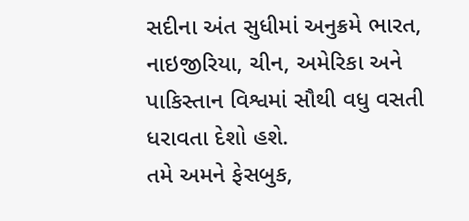સદીના અંત સુધીમાં અનુક્રમે ભારત, નાઇજીરિયા, ચીન, અમેરિકા અને પાકિસ્તાન વિશ્વમાં સૌથી વધુ વસતી ધરાવતા દેશો હશે.
તમે અમને ફેસબુક,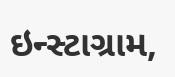ઇન્સ્ટાગ્રામ,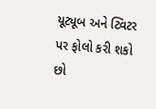યૂટ્યૂબ અને ટ્વિટર પર ફોલો કરી શકો છો